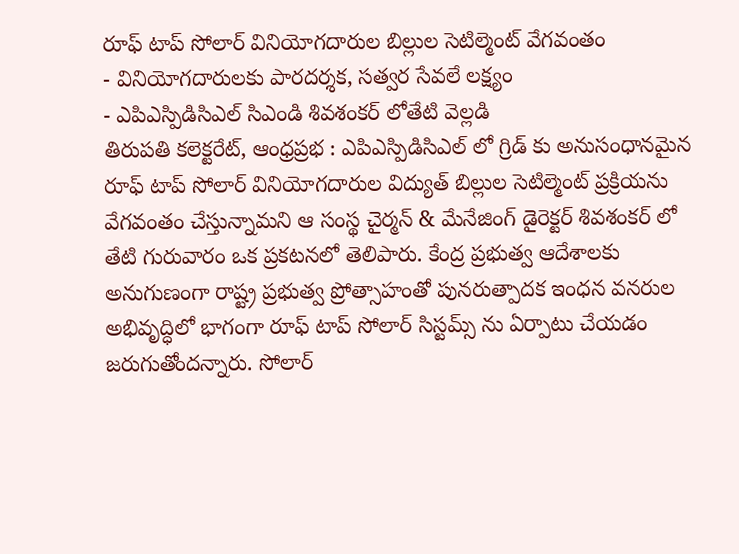రూఫ్ టాప్ సోలార్ వినియోగదారుల బిల్లుల సెటిల్మెంట్ వేగవంతం
- వినియోగదారులకు పారదర్శక, సత్వర సేవలే లక్ష్యం
- ఎపిఎస్పిడిసిఎల్ సిఎండి శివశంకర్ లోతేటి వెల్లడి
తిరుపతి కలెక్టరేట్, ఆంధ్రప్రభ : ఎపిఎస్పిడిసిఎల్ లో గ్రిడ్ కు అనుసంధానమైన రూఫ్ టాప్ సోలార్ వినియోగదారుల విద్యుత్ బిల్లుల సెటిల్మెంట్ ప్రక్రియను వేగవంతం చేస్తున్నామని ఆ సంస్థ చైర్మన్ & మేనేజింగ్ డైరెక్టర్ శివశంకర్ లో తేటి గురువారం ఒక ప్రకటనలో తెలిపారు. కేంద్ర ప్రభుత్వ ఆదేశాలకు అనుగుణంగా రాష్ట్ర ప్రభుత్వ ప్రోత్సాహంతో పునరుత్పాదక ఇంధన వనరుల అభివృద్ధిలో భాగంగా రూఫ్ టాప్ సోలార్ సిస్టమ్స్ ను ఏర్పాటు చేయడం జరుగుతోందన్నారు. సోలార్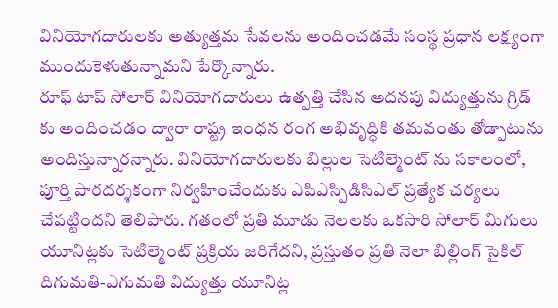వినియోగదారులకు అత్యుత్తమ సేవలను అందించడమే సంస్థ ప్రధాన లక్ష్యంగా ముందుకెళుతున్నామని పేర్కొన్నారు.
రూఫ్ టాప్ సోలార్ వినియోగదారులు ఉత్పత్తి చేసిన అదనపు విద్యుత్తును గ్రిడ్ కు అందించడం ద్వారా రాష్ట్ర ఇంధన రంగ అభివృద్ధికి తమవంతు తోడ్పాటును అందిస్తున్నారన్నారు. వినియోగదారులకు బిల్లుల సెటిల్మెంట్ ను సకాలంలో, పూర్తి పారదర్శకంగా నిర్వహించేందుకు ఎపిఎస్పిడిసిఎల్ ప్రత్యేక చర్యలు చేపట్టిందని తెలిపారు. గతంలో ప్రతి మూడు నెలలకు ఒకసారి సోలార్ మిగులు యూనిట్లకు సెటిల్మెంట్ ప్రక్రియ జరిగేదని, ప్రస్తుతం ప్రతి నెలా బిల్లింగ్ సైకిల్ దిగుమతి-ఎగుమతి విద్యుత్తు యూనిట్ల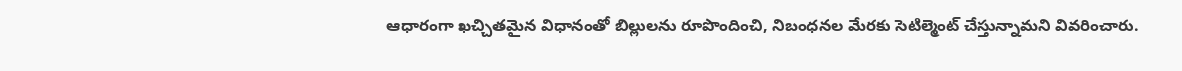ఆధారంగా ఖచ్చితమైన విధానంతో బిల్లులను రూపొందించి, నిబంధనల మేరకు సెటిల్మెంట్ చేస్తున్నామని వివరించారు.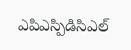ఎపిఎస్పిడిసిఎల్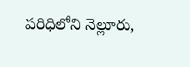పరిధిలోని నెల్లూరు,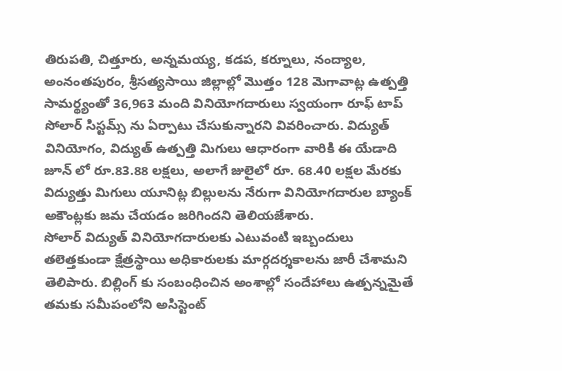తిరుపతి, చిత్తూరు, అన్నమయ్య, కడప, కర్నూలు, నంద్యాల, అంనంతపురం, శ్రీసత్యసాయి జిల్లాల్లో మొత్తం 128 మెగావాట్ల ఉత్పత్తి సామర్థ్యంతో 36,963 మంది వినియోగదారులు స్వయంగా రూఫ్ టాప్ సోలార్ సిస్టమ్స్ ను ఏర్పాటు చేసుకున్నారని వివరించారు. విద్యుత్ వినియోగం, విద్యుత్ ఉత్పత్తి మిగులు ఆధారంగా వారికి ఈ యేడాది జూన్ లో రూ.83.88 లక్షలు, అలాగే జులైలో రూ. 68.40 లక్షల మేరకు విద్యుత్తు మిగులు యూనిట్ల బిల్లులను నేరుగా వినియోగదారుల బ్యాంక్ అకౌంట్లకు జమ చేయడం జరిగిందని తెలియజేశారు.
సోలార్ విద్యుత్ వినియోగదారులకు ఎటువంటి ఇబ్బందులు తలెత్తకుండా క్షేత్రస్థాయి అధికారులకు మార్గదర్శకాలను జారీ చేశామని తెలిపారు. బిల్లింగ్ కు సంబంధించిన అంశాల్లో సందేహాలు ఉత్పన్నమైతే తమకు సమీపంలోని అసిస్టెంట్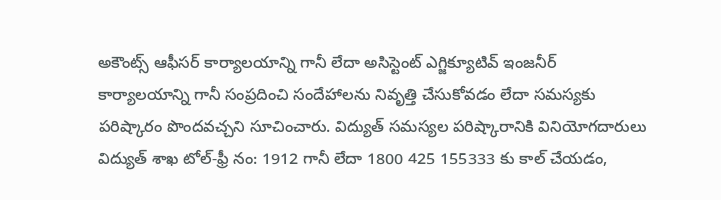అకౌంట్స్ ఆఫీసర్ కార్యాలయాన్ని గానీ లేదా అసిస్టెంట్ ఎగ్జిక్యూటివ్ ఇంజనీర్ కార్యాలయాన్ని గానీ సంప్రదించి సందేహాలను నివృత్తి చేసుకోవడం లేదా సమస్యకు పరిష్కారం పొందవచ్చని సూచించారు. విద్యుత్ సమస్యల పరిష్కారానికి వినియోగదారులు విద్యుత్ శాఖ టోల్-ఫ్రీ నం: 1912 గానీ లేదా 1800 425 155333 కు కాల్ చేయడం,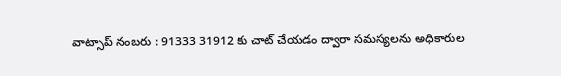వాట్సాప్ నంబరు : 91333 31912 కు చాట్ చేయడం ద్వారా సమస్యలను అధికారుల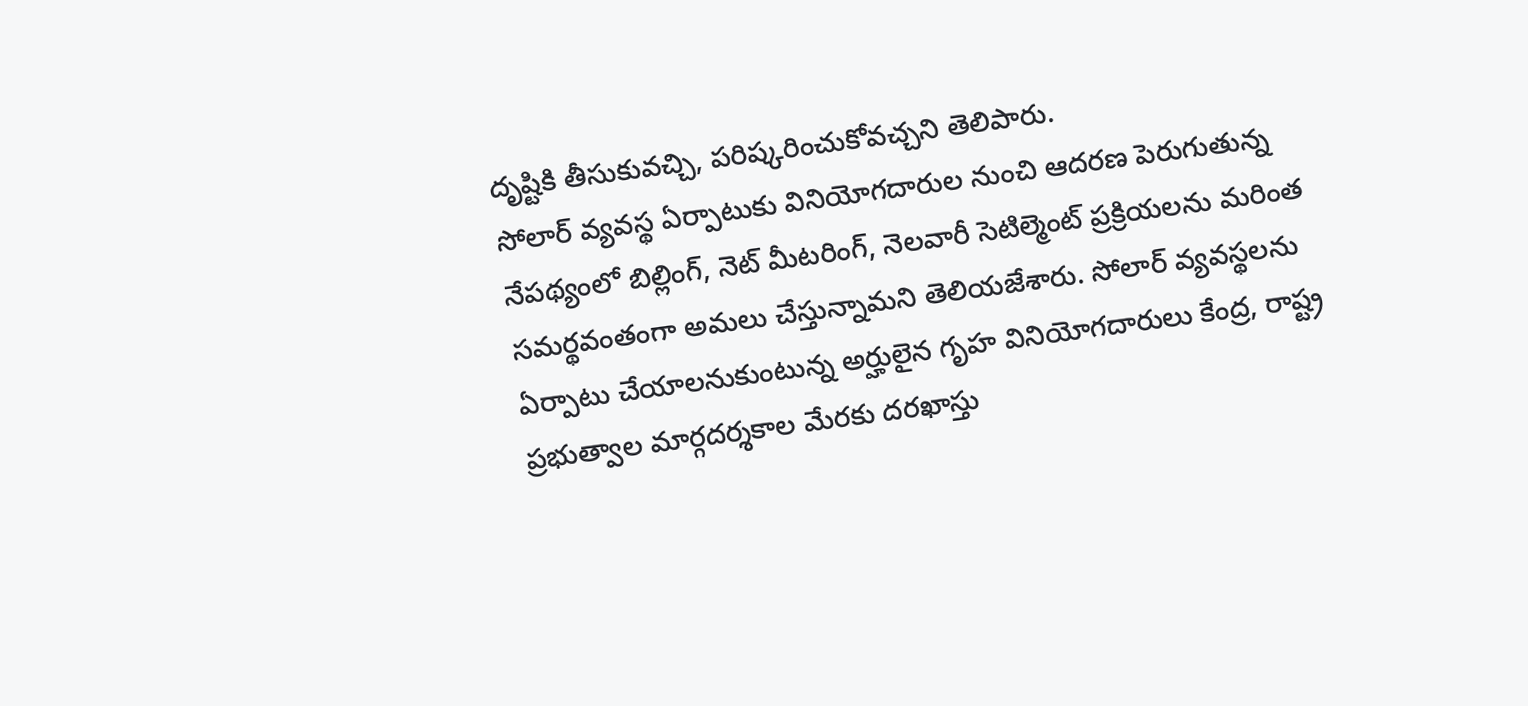దృష్టికి తీసుకువచ్చి, పరిష్కరించుకోవచ్చని తెలిపారు.
సోలార్ వ్యవస్థ ఏర్పాటుకు వినియోగదారుల నుంచి ఆదరణ పెరుగుతున్న నేపథ్యంలో బిల్లింగ్, నెట్ మీటరింగ్, నెలవారీ సెటిల్మెంట్ ప్రక్రియలను మరింత సమర్థవంతంగా అమలు చేస్తున్నామని తెలియజేశారు. సోలార్ వ్యవస్థలను ఏర్పాటు చేయాలనుకుంటున్న అర్హులైన గృహ వినియోగదారులు కేంద్ర, రాష్ట్ర ప్రభుత్వాల మార్గదర్శకాల మేరకు దరఖాస్తు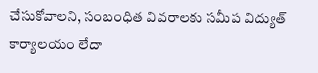చేసుకోవాలని, సంబంధిత వివరాలకు సమీప విద్యుత్ కార్యాలయం లేదా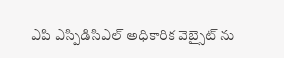ఎపి ఎస్పిడిసిఎల్ అధికారిక వెబ్సైట్ ను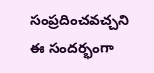సంప్రదించవచ్చని ఈ సందర్భంగా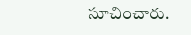సూచించారు.